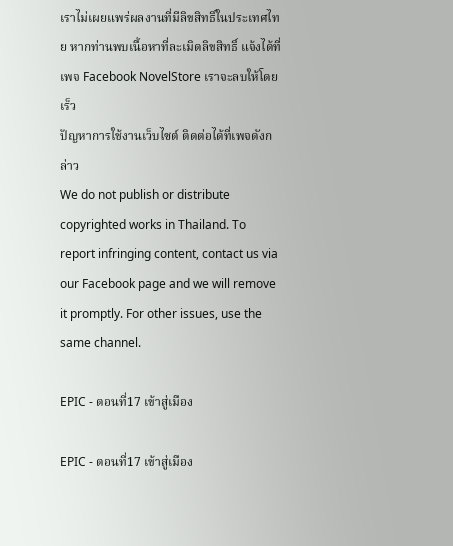เราไม่เผยแพร่ผลงานที่มีลิขสิทธิ์ในประเทศไทย หากท่านพบเนื้อหาที่ละเมิดลิขสิทธิ์ แจ้งได้ที่เพจ Facebook NovelStore เราจะลบให้โดยเร็ว
ปัญหาการใช้งานเว็บไซต์ ติดต่อได้ที่เพจดังกล่าว
We do not publish or distribute copyrighted works in Thailand. To report infringing content, contact us via our Facebook page and we will remove it promptly. For other issues, use the same channel.

EPIC - ตอนที่17 เข้าสู่เมือง

EPIC - ตอนที่17 เข้าสู่เมือง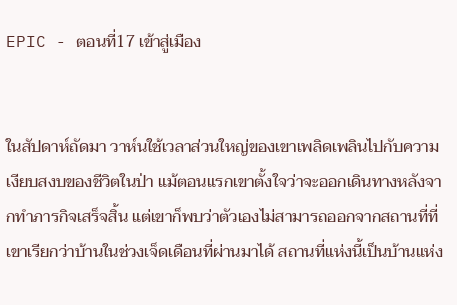EPIC - ตอนที่17 เข้าสู่เมือง


ในสัปดาห์ถัดมา วาห์นใช้เวลาส่วนใหญ่ของเขาเพลิดเพลินไปกับความเงียบสงบของชีวิตในป่า แม้ตอนแรกเขาตั้งใจว่าจะออกเดินทางหลังจากทำภารกิจเสร็จสิ้น แต่เขาก็พบว่าตัวเองไม่สามารถออกจากสถานที่ที่เขาเรียกว่าบ้านในช่วงเจ็ดเดือนที่ผ่านมาได้ สถานที่แห่งนี้เป็นบ้านแห่ง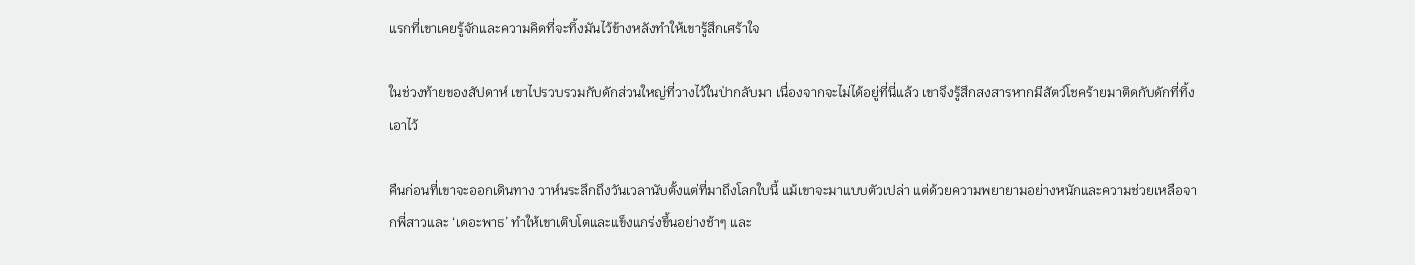แรกที่เขาเคยรู้จักและความคิดที่จะทิ้งมันไว้ข้างหลังทำให้เขารู้สึกเศร้าใจ

ในช่วงท้ายของสัปดาห์ เขาไปรวบรวมกับดักส่วนใหญ่ที่วางไว้ในป่ากลับมา เนื่องจากจะไม่ได้อยู่ที่นี่แล้ว เขาจึงรู้สึกสงสารหากมีสัตว์โชคร้ายมาติดกับดักที่ทิ้งเอาไว้

คืนก่อนที่เขาจะออกเดินทาง วาห์นระลึกถึงวันเวลานับตั้งแต่ที่มาถึงโลกใบนี้ แม้เขาจะมาแบบตัวเปล่า แต่ด้วยความพยายามอย่างหนักและความช่วยเหลือจากพี่สาวและ ‘เดอะพาธ’ ทำให้เขาเติบโตและแข็งแกร่งขึ้นอย่างช้าๆ และ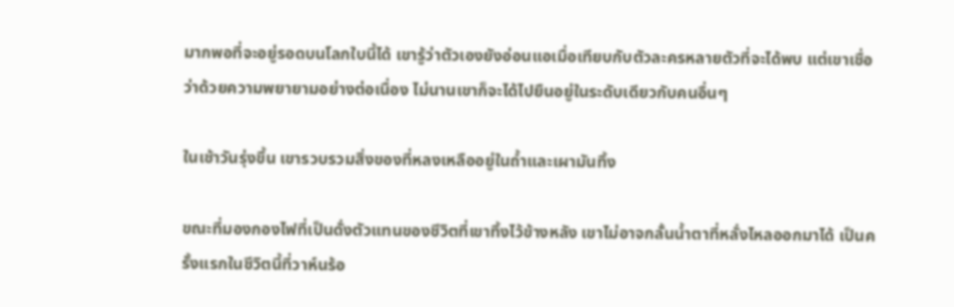มากพอที่จะอยู่รอดบนโลกใบนี้ได้ เขารู้ว่าตัวเองยังอ่อนแอเมื่อเทียบกับตัวละครหลายตัวที่จะได้พบ แต่เขาเชื่อว่าด้วยความพยายามอย่างต่อเนื่อง ไม่นานเขาก็จะได้ไปยืนอยู่ในระดับเดียวกับคนอื่นๆ

ในเช้าวันรุ่งขึ้น เขารวบรวมสิ่งของที่หลงเหลืออยู่ในถ้ำและเผามันทิ้ง

ขณะที่มองกองไฟที่เป็นดั่งตัวแทนของชีวิตที่เขาทิ้งไว้ข้างหลัง เขาไม่อาจกลั้นน้ำตาที่หลั่งไหลออกมาได้ เป็นครั้งแรกในชีวิตนี้ที่วาห์นร้อ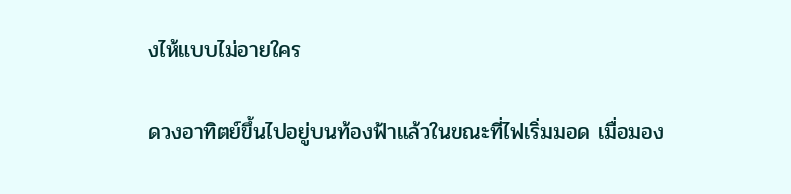งไห้แบบไม่อายใคร

ดวงอาทิตย์ขึ้นไปอยู่บนท้องฟ้าแล้วในขณะที่ไฟเริ่มมอด เมื่อมอง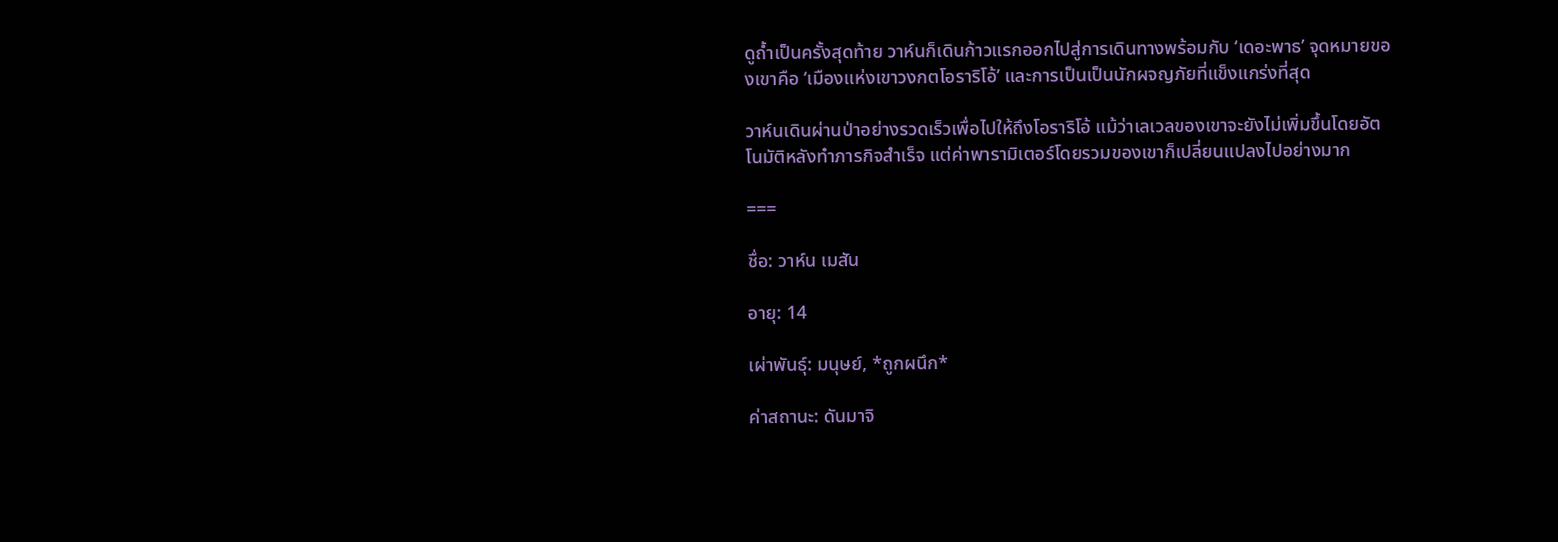ดูถ้ำเป็นครั้งสุดท้าย วาห์นก็เดินก้าวแรกออกไปสู่การเดินทางพร้อมกับ ‘เดอะพาธ’ จุดหมายของเขาคือ ‘เมืองแห่งเขาวงกตโอราริโอ้’ และการเป็นเป็นนักผจญภัยที่แข็งแกร่งที่สุด

วาห์นเดินผ่านป่าอย่างรวดเร็วเพื่อไปให้ถึงโอราริโอ้ แม้ว่าเลเวลของเขาจะยังไม่เพิ่มขึ้นโดยอัตโนมัติหลังทำภารกิจสำเร็จ แต่ค่าพารามิเตอร์โดยรวมของเขาก็เปลี่ยนแปลงไปอย่างมาก

===

ชื่อ: วาห์น เมสัน

อายุ: 14

เผ่าพันธุ์: มนุษย์, *ถูกผนึก*

ค่าสถานะ: ดันมาจิ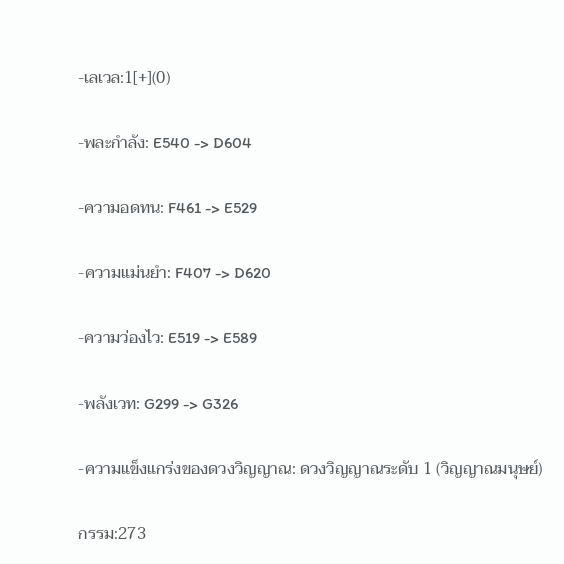-เลเวล:1[+](0)

-พละกำลัง: E540 -> D604

-ความอดทน: F461 -> E529

-ความแม่นยำ: F407 -> D620

-ความว่องไว: E519 -> E589

-พลังเวท: G299 -> G326

-ความแข็งแกร่งของดวงวิญญาณ: ดวงวิญญาณระดับ 1 (วิญญาณมนุษย์)

กรรม:273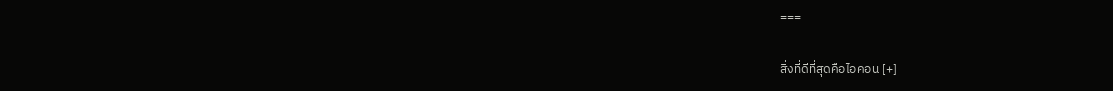===

สิ่งที่ดีที่สุดคือไอคอน [+]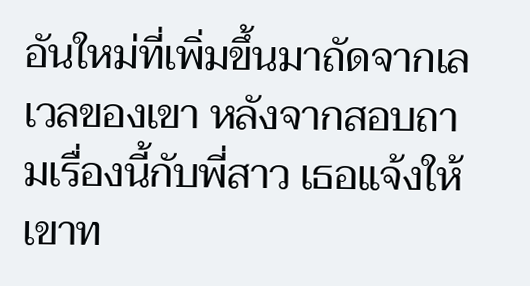อันใหม่ที่เพิ่มขึ้นมาถัดจากเลเวลของเขา หลังจากสอบถามเรื่องนี้กับพี่สาว เธอแจ้งให้เขาท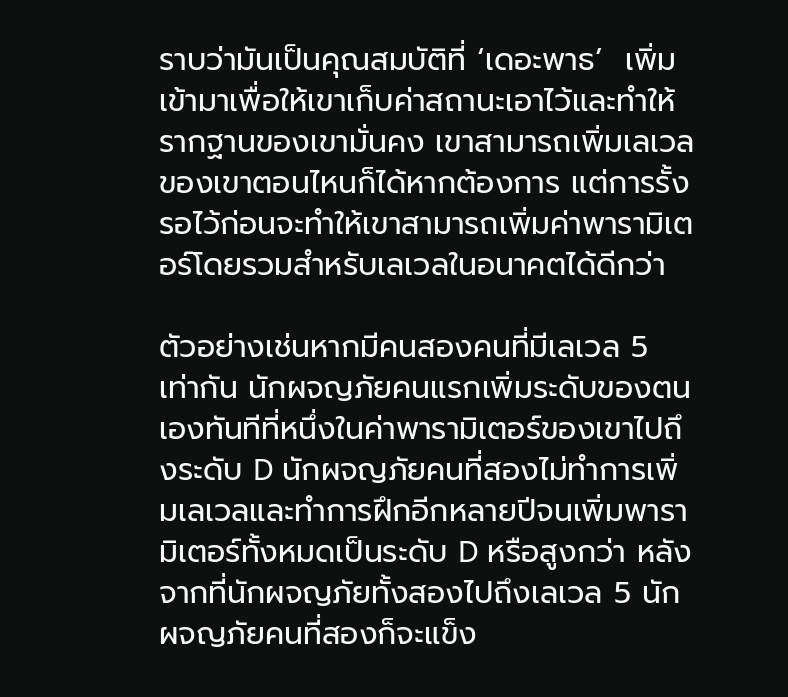ราบว่ามันเป็นคุณสมบัติที่ ‘เดอะพาธ’  เพิ่มเข้ามาเพื่อให้เขาเก็บค่าสถานะเอาไว้และทำให้รากฐานของเขามั่นคง เขาสามารถเพิ่มเลเวลของเขาตอนไหนก็ได้หากต้องการ แต่การรั้งรอไว้ก่อนจะทำให้เขาสามารถเพิ่มค่าพารามิเตอร์โดยรวมสำหรับเลเวลในอนาคตได้ดีกว่า

ตัวอย่างเช่นหากมีคนสองคนที่มีเลเวล 5 เท่ากัน นักผจญภัยคนแรกเพิ่มระดับของตนเองทันทีที่หนึ่งในค่าพารามิเตอร์ของเขาไปถึงระดับ D นักผจญภัยคนที่สองไม่ทำการเพิ่มเลเวลและทำการฝึกอีกหลายปีจนเพิ่มพารามิเตอร์ทั้งหมดเป็นระดับ D หรือสูงกว่า หลังจากที่นักผจญภัยทั้งสองไปถึงเลเวล 5 นักผจญภัยคนที่สองก็จะแข็ง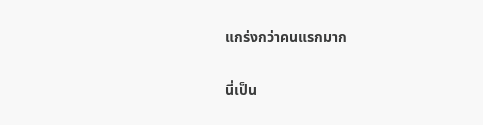แกร่งกว่าคนแรกมาก

นี่เป็น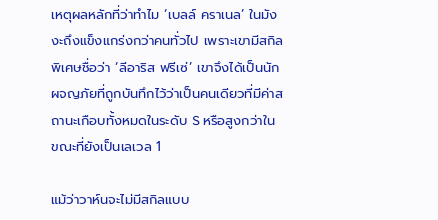เหตุผลหลักที่ว่าทำไม ‘เบลล์ คราเนล’ ในมังงะถึงแข็งแกร่งกว่าคนทั่วไป เพราะเขามีสกิลพิเศษชื่อว่า ‘ลีอาริส ฟรีเซ่’ เขาจึงได้เป็นนักผจญภัยที่ถูกบันทึกไว้ว่าเป็นคนเดียวที่มีค่าสถานะเกือบทั้งหมดในระดับ S หรือสูงกว่าในขณะที่ยังเป็นเลเวล 1

แม้ว่าวาห์นจะไม่มีสกิลแบบ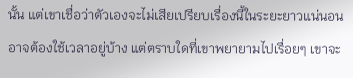นั้น แต่เขาเชื่อว่าตัวเองจะไม่เสียเปรียบเรื่องนี้ในระยะยาวแน่นอน อาจต้องใช้เวลาอยู่บ้าง แต่ตราบใดที่เขาพยายามไปเรื่อยๆ เขาจะ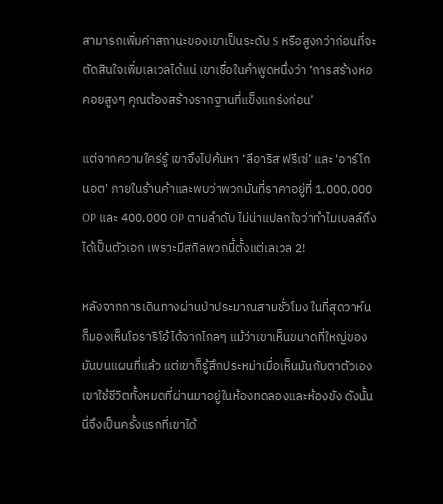สามารถเพิ่มค่าสถานะของเขาเป็นระดับ S หรือสูงกว่าก่อนที่จะตัดสินใจเพิ่มเลเวลได้แน่ เขาเชื่อในคำพูดหนึ่งว่า ‘การสร้างหอคอยสูงๆ คุณต้องสร้างรากฐานที่แข็งแกร่งก่อน’

แต่จากความใคร่รู้ เขาจึงไปค้นหา ‘ลีอาริส ฟรีเซ่’ และ 'อาร์โกนอต' ภายในร้านค้าและพบว่าพวกมันที่ราคาอยู่ที่ 1,000,000 OP และ 400,000 OP ตามลำดับ ไม่น่าแปลกใจว่าทำไมเบลล์ถึงได้เป็นตัวเอก เพราะมีสกิลพวกนี้ตั้งแต่เลเวล 2!

หลังจากการเดินทางผ่านป่าประมาณสามชั่วโมง ในที่สุดวาห์นก็มองเห็นโอราริโอ้ได้จากไกลๆ แม้ว่าเขาเห็นขนาดที่ใหญ่ของมันบนแผนที่แล้ว แต่เขาก็รู้สึกประหม่าเมื่อเห็นมันกับตาตัวเอง เขาใช้ชีวิตทั้งหมดที่ผ่านมาอยู่ในห้องทดลองและห้องขัง ดังนั้นนี่จึงเป็นครั้งแรกที่เขาได้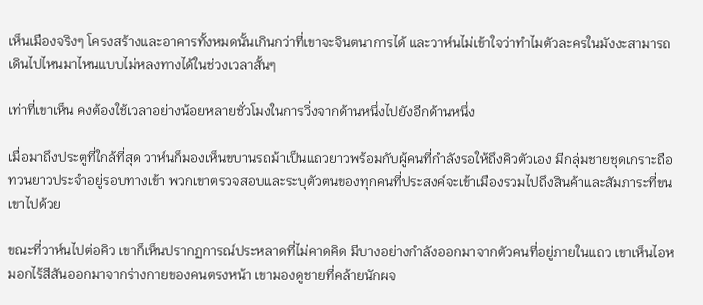เห็นเมืองจริงๆ โครงสร้างและอาคารทั้งหมดนั้นเกินกว่าที่เขาจะจินตนาการได้ และวาห์นไม่เข้าใจว่าทำไมตัวละครในมังงะสามารถเดินไปไหนมาไหนแบบไม่หลงทางได้ในช่วงเวลาสั้นๆ

เท่าที่เขาเห็น คงต้องใช้เวลาอย่างน้อยหลายชั่วโมงในการวิ่งจากด้านหนึ่งไปยังอีกด้านหนึ่ง

เมื่อมาถึงประตูที่ใกล้ที่สุด วาห์นก็มองเห็นขบานรถม้าเป็นแถวยาวพร้อมกับผู้คนที่กำลังรอให้ถึงคิวตัวเอง มีกลุ่มชายชุดเกราะถือทวนยาวประจำอยู่รอบทางเข้า พวกเขาตรวจสอบและระบุตัวตนของทุกคนที่ประสงค์จะเข้าเมืองรวมไปถึงสินค้าและสัมภาระที่ขนเขาไปด้วย

ขณะที่วาห์นไปต่อคิว เขาก็เห็นปรากฏการณ์ประหลาดที่ไม่คาดคิด มีบางอย่างกำลังออกมาจากตัวคนที่อยู่ภายในแถว เขาเห็นไอหมอกไร้สีสันออกมาจากร่างกายของคนตรงหน้า เขามองดูชายที่คล้ายนักผจ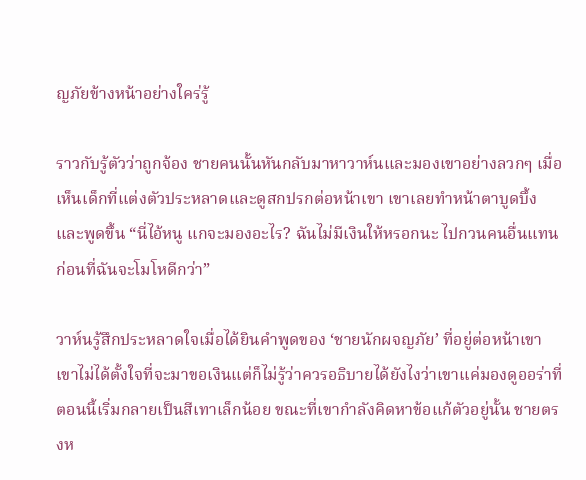ญภัยข้างหน้าอย่างใคร่รู้

ราวกับรู้ตัวว่าถูกจ้อง ชายคนนั้นหันกลับมาหาวาห์นและมองเขาอย่างลวกๆ เมื่อเห็นเด็กที่แต่งตัวประหลาดและดูสกปรกต่อหน้าเขา เขาเลยทำหน้าตาบูดบึ้งและพูดขึ้น “นี่ไอ้หนู แกจะมองอะไร? ฉันไม่มีเงินให้หรอกนะ ไปกวนคนอื่นแทนก่อนที่ฉันจะโมโหดีกว่า”

วาห์นรู้สึกประหลาดใจเมื่อได้ยินคำพูดของ ‘ชายนักผจญภัย’ ที่อยู่ต่อหน้าเขา เขาไม่ได้ตั้งใจที่จะมาขอเงินแต่ก็ไม่รู้ว่าควรอธิบายได้ยังไงว่าเขาแค่มองดูออร่าที่ตอนนี้เริ่มกลายเป็นสีเทาเล็กน้อย ขณะที่เขากำลังคิดหาข้อแก้ตัวอยู่นั้น ชายตรงห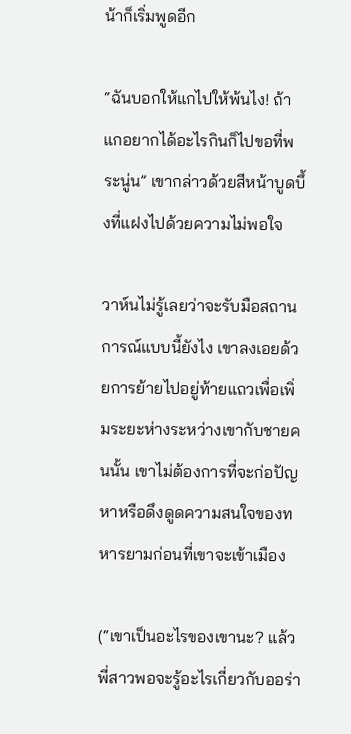น้าก็เริ่มพูดอีก

“ฉันบอกให้แกไปให้พ้นไง! ถ้าแกอยากได้อะไรกินก็ไปขอที่พระนู่น” เขากล่าวด้วยสีหน้าบูดบึ้งที่แฝงไปด้วยความไม่พอใจ

วาห์นไม่รู้เลยว่าจะรับมือสถานการณ์แบบนี้ยังไง เขาลงเอยด้วยการย้ายไปอยู่ท้ายแถวเพื่อเพิ่มระยะห่างระหว่างเขากับชายคนนั้น เขาไม่ต้องการที่จะก่อปัญหาหรือดึงดูดความสนใจของทหารยามก่อนที่เขาจะเข้าเมือง

(“เขาเป็นอะไรของเขานะ? แล้วพี่สาวพอจะรู้อะไรเกี่ยวกับออร่า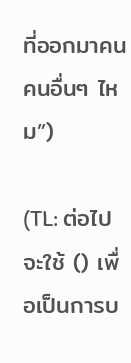ที่ออกมาคนคนอื่นๆ ไหม”)

(TL: ต่อไปจะใช้ () เพื่อเป็นการบ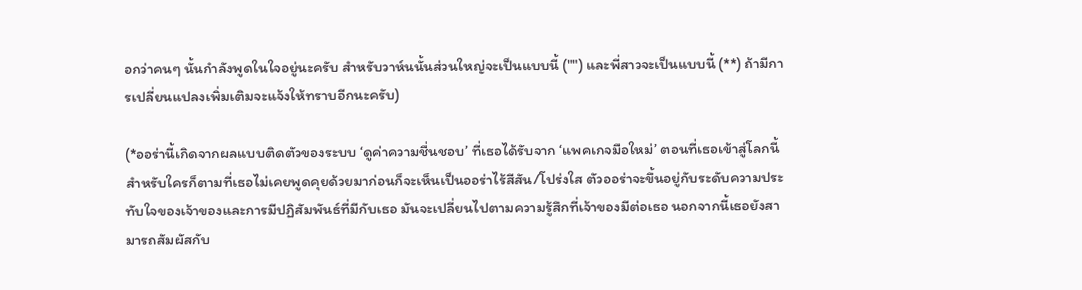อกว่าคนๆ นั้นกำลังพูดในใจอยู่นะครับ สำหรับวาห์นนั้นส่วนใหญ่จะเป็นแบบนี้ ("") และพี่สาวจะเป็นแบบนี้ (**) ถ้ามีการเปลี่ยนแปลงเพิ่มเติมจะแจ้งให้ทราบอีกนะครับ)

(*ออร่านี้เกิดจากผลแบบติดตัวของระบบ ‘ดูค่าความชื่นชอบ’ ที่เธอได้รับจาก ‘แพคเกจมือใหม่’ ตอนที่เธอเข้าสู่โลกนี้ สำหรับใครก็ตามที่เธอไม่เคยพูดคุยด้วยมาก่อนก็จะเห็นเป็นออร่าไร้สีสัน/โปร่งใส ตัวออร่าจะขึ้นอยู่กับระดับความประทับใจของเจ้าของและการมีปฏิสัมพันธ์ที่มีกับเธอ มันจะเปลี่ยนไปตามความรู้สึกที่เจ้าของมีต่อเธอ นอกจากนี้เธอยังสามารถสัมผัสกับ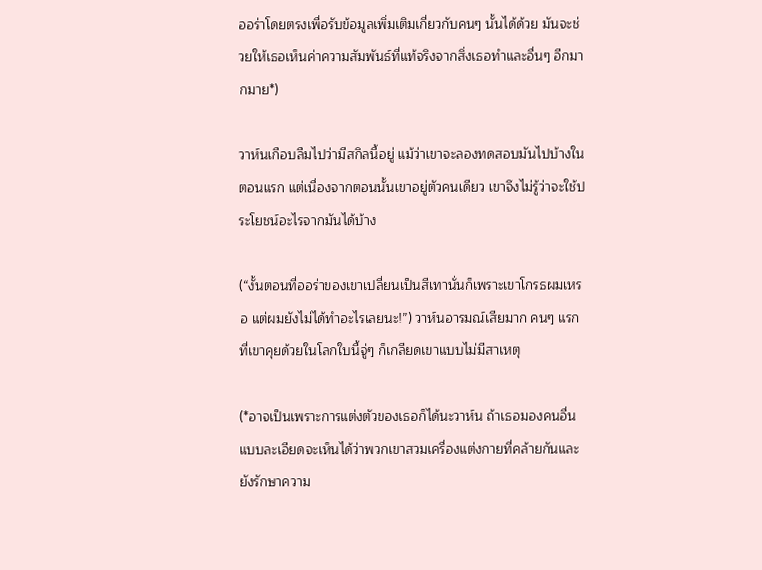ออร่าโดยตรงเพื่อรับข้อมูลเพิ่มเติมเกี่ยวกับคนๆ นั้นได้ด้วย มันจะช่วยให้เธอเห็นค่าความสัมพันธ์ที่แท้จริงจากสิ่งเธอทำและอื่นๆ อีกมากมาย*)

วาห์นเกือบลืมไปว่ามีสกิลนี้อยู่ แม้ว่าเขาจะลองทดสอบมันไปบ้างในตอนแรก แต่เนื่องจากตอนนั้นเขาอยู่ตัวคนเดียว เขาจึงไม่รู้ว่าจะใช้ประโยชน์อะไรจากมันได้บ้าง

(“งั้นตอนที่ออร่าของเขาเปลี่ยนเป็นสีเทานั่นก็เพราะเขาโกรธผมเหรอ แต่ผมยังไม่ได้ทำอะไรเลยนะ!”) วาห์นอารมณ์เสียมาก คนๆ แรกที่เขาคุยด้วยในโลกใบนี้จู่ๆ ก็เกลียดเขาแบบไม่มีสาเหตุ

(*อาจเป็นเพราะการแต่งตัวของเธอก็ได้นะวาห์น ถ้าเธอมองคนอื่นแบบละเอียดจะเห็นได้ว่าพวกเขาสวมเครื่องแต่งกายที่คล้ายกันและยังรักษาความ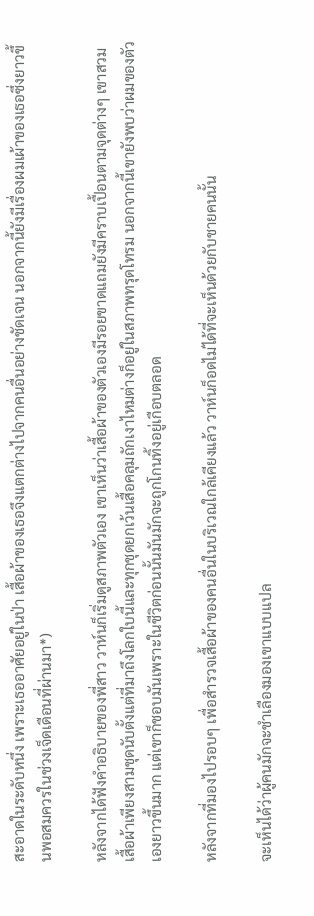สะอาดในระดับหนึ่ง เพราะเธออาศัยอยู่ในป่า เสื้อผ้าของเธอจึงแตกต่างไปจากคนอื่นอย่างชัดเจน นอกจากนี้ยังมีเรื่องผมเผ้าของเธอซึ่งยาวขึ้นพอสมควรในช่วงเจ็ดเดือนที่ผ่านมา*)

หลังจากได้ฟังคำอธิบายของพี่สาว วาห์นก็เริ่มดูสภาพตัวเอง เขาเห็นว่าเสื้อผ้าของตัวเองมีรอยขาดแถมยังมีคราบเปื้อนตามจุดต่างๆ เขาสวมเสื้อผ้าเพียงสามชุดนับตั้งแต่ที่มาถึงโลกใบนี้และทุกชุดยกเว้นเสื้อคลุมถักเงาไหมต่างก็อยู่ในสภาพทรุดโทรม นอกจากนี้เขายังพบว่าผมของตัวเองยาวขึ้นมาก แต่เขาก็ชอบมันเพราะในชีวิตก่อนนั้นมันมักจะถูกโกนทิ้งอยู่เกือบตลอด

หลังจากที่มองไปรอบๆ เพื่อสำรวจเสื้อผ้าของคนอื่นในบริเวณใกล้เคียงแล้ว วาห์นก็อดไม่ได้ที่จะเห็นด้วยกับชายคนนั้น

จะเห็นได้ว่าผู้คนมักจะชำเลืองมองเขาแบบแปล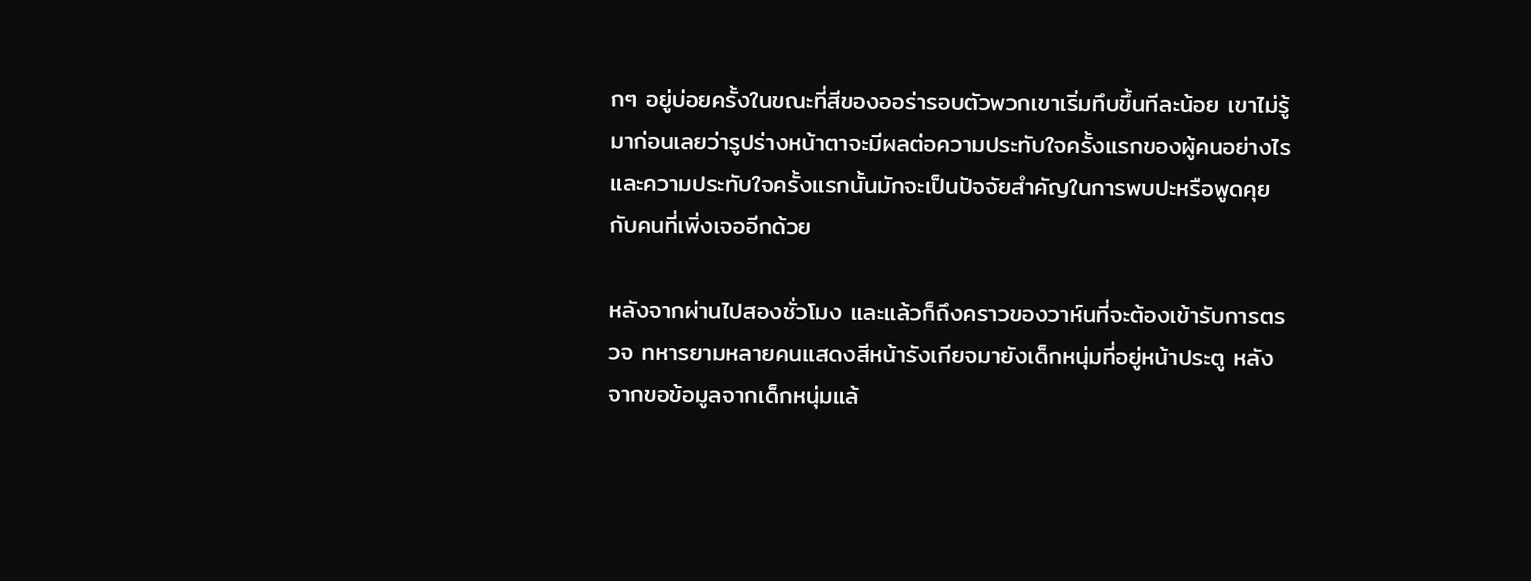กๆ อยู่บ่อยครั้งในขณะที่สีของออร่ารอบตัวพวกเขาเริ่มทึบขึ้นทีละน้อย เขาไม่รู้มาก่อนเลยว่ารูปร่างหน้าตาจะมีผลต่อความประทับใจครั้งแรกของผู้คนอย่างไรและความประทับใจครั้งแรกนั้นมักจะเป็นปัจจัยสำคัญในการพบปะหรือพูดคุยกับคนที่เพิ่งเจออีกด้วย

หลังจากผ่านไปสองชั่วโมง และแล้วก็ถึงคราวของวาห์นที่จะต้องเข้ารับการตรวจ ทหารยามหลายคนแสดงสีหน้ารังเกียจมายังเด็กหนุ่มที่อยู่หน้าประตู หลังจากขอข้อมูลจากเด็กหนุ่มแล้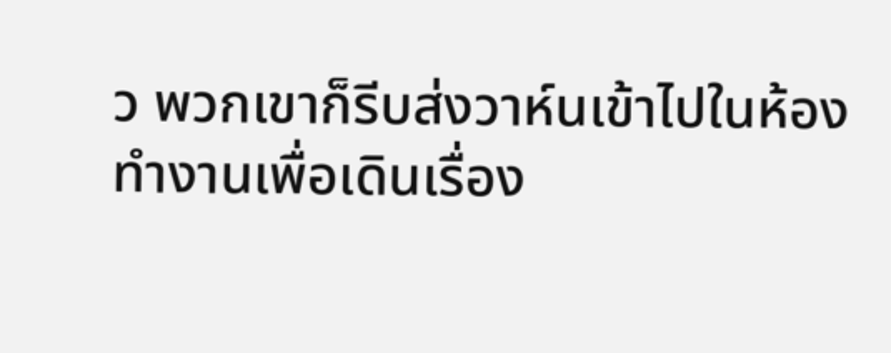ว พวกเขาก็รีบส่งวาห์นเข้าไปในห้องทำงานเพื่อเดินเรื่อง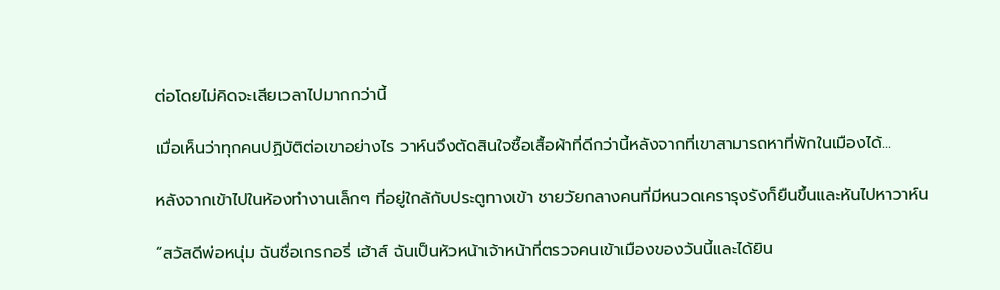ต่อโดยไม่คิดจะเสียเวลาไปมากกว่านี้

เมื่อเห็นว่าทุกคนปฏิบัติต่อเขาอย่างไร วาห์นจึงตัดสินใจซื้อเสื้อผ้าที่ดีกว่านี้หลังจากที่เขาสามารถหาที่พักในเมืองได้...

หลังจากเข้าไปในห้องทำงานเล็กๆ ที่อยู่ใกล้กับประตูทางเข้า ชายวัยกลางคนที่มีหนวดเครารุงรังก็ยืนขึ้นและหันไปหาวาห์น

“สวัสดีพ่อหนุ่ม ฉันชื่อเกรกอรี่ เฮ้าส์ ฉันเป็นหัวหน้าเจ้าหน้าที่ตรวจคนเข้าเมืองของวันนี้และได้ยิน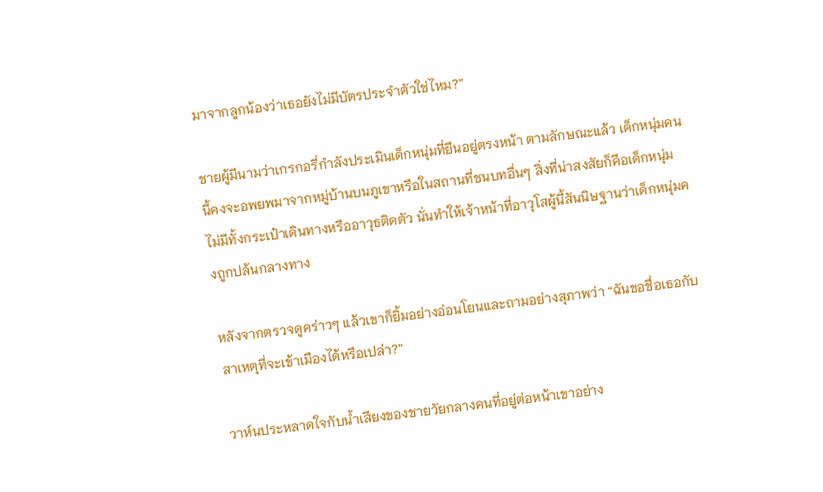มาจากลูกน้องว่าเธอยังไม่มีบัตรประจำตัวใช่ไหม?”

ชายผู้มีนามว่าเกรกอรี่กำลังประเมินเด็กหนุ่มที่ยืนอยู่ตรงหน้า ตามลักษณะแล้ว เด็กหนุ่มคนนี้คงจะอพยพมาจากหมู่บ้านบนภูเขาหรือในสถานที่ชนบทอื่นๆ สิ่งที่น่าสงสัยก็คือเด็กหนุ่มไม่มีทั้งกระเป๋าเดินทางหรืออาวุธติดตัว นั่นทำให้เจ้าหน้าที่อาวุโสผู้นี้สันนิษฐานว่าเด็กหนุ่มคงถูกปล้นกลางทาง

หลังจากตรวจดูคร่าวๆ แล้วเขาก็ยิ้มอย่างอ่อนโยนและถามอย่างสุภาพว่า “ฉันขอชื่อเธอกับสาเหตุที่จะเข้าเมืองได้หรือเปล่า?”

วาห์นประหลาดใจกับน้ำเสียงของชายวัยกลางคนที่อยู่ต่อหน้าเขาอย่าง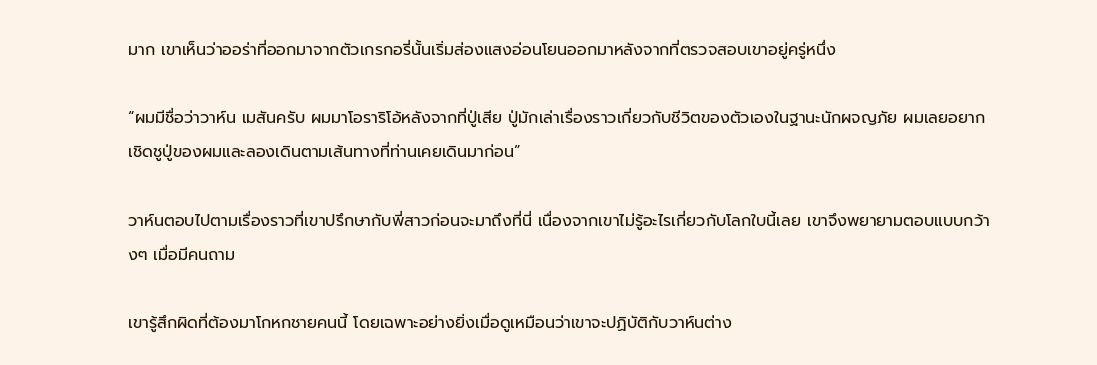มาก เขาเห็นว่าออร่าที่ออกมาจากตัวเกรกอรี่นั้นเริ่มส่องแสงอ่อนโยนออกมาหลังจากที่ตรวจสอบเขาอยู่ครู่หนึ่ง

“ผมมีชื่อว่าวาห์น เมสันครับ ผมมาโอราริโอ้หลังจากที่ปู่เสีย ปู่มักเล่าเรื่องราวเกี่ยวกับชีวิตของตัวเองในฐานะนักผจญภัย ผมเลยอยากเชิดชูปู่ของผมและลองเดินตามเส้นทางที่ท่านเคยเดินมาก่อน”

วาห์นตอบไปตามเรื่องราวที่เขาปรึกษากับพี่สาวก่อนจะมาถึงที่นี่ เนื่องจากเขาไม่รู้อะไรเกี่ยวกับโลกใบนี้เลย เขาจึงพยายามตอบแบบกว้างๆ เมื่อมีคนถาม

เขารู้สึกผิดที่ต้องมาโกหกชายคนนี้ โดยเฉพาะอย่างยิ่งเมื่อดูเหมือนว่าเขาจะปฏิบัติกับวาห์นต่าง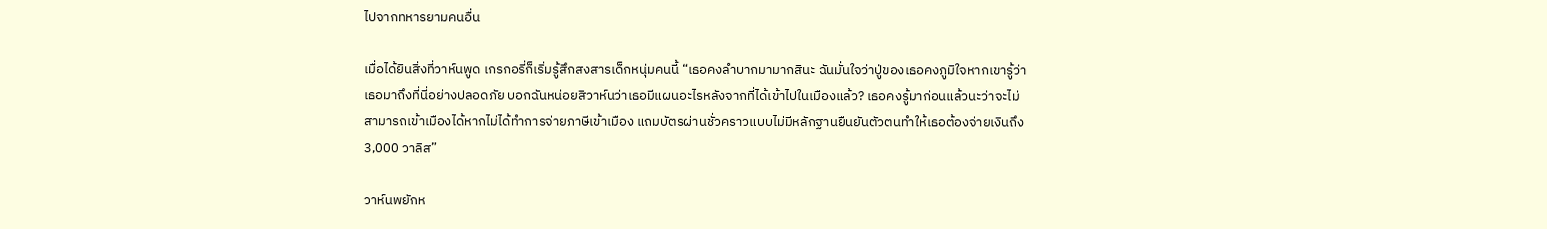ไปจากทหารยามคนอื่น

เมื่อได้ยินสิ่งที่วาห์นพูด เกรกอรี่ก็เริ่มรู้สึกสงสารเด็กหนุ่มคนนี้ “เธอคงลำบากมามากสินะ ฉันมั่นใจว่าปู่ของเธอคงภูมิใจหากเขารู้ว่าเธอมาถึงที่นี่อย่างปลอดภัย บอกฉันหน่อยสิวาห์นว่าเธอมีแผนอะไรหลังจากที่ได้เข้าไปในเมืองแล้ว? เธอคงรู้มาก่อนแล้วนะว่าจะไม่สามารถเข้าเมืองได้หากไม่ได้ทำการจ่ายภาษีเข้าเมือง แถมบัตรผ่านชั่วคราวแบบไม่มีหลักฐานยืนยันตัวตนทำให้เธอต้องจ่ายเงินถึง 3,000 วาลิส”

วาห์นพยักห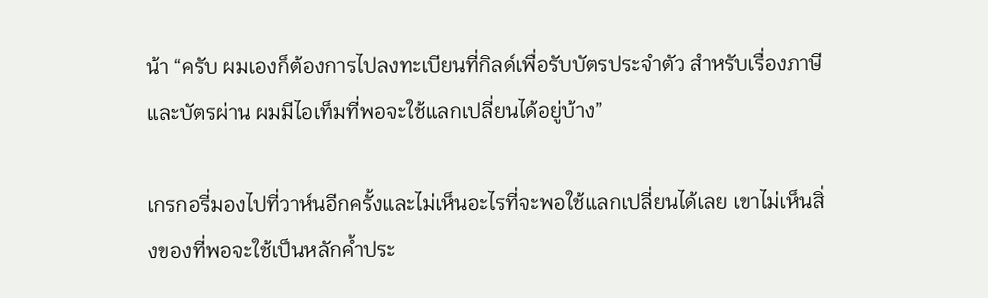น้า “ครับ ผมเองก็ต้องการไปลงทะเบียนที่กิลด์เพื่อรับบัตรประจำตัว สำหรับเรื่องภาษีและบัตรผ่าน ผมมีไอเท็มที่พอจะใช้แลกเปลี่ยนได้อยู่บ้าง”

เกรกอรี่มองไปที่วาห์นอีกครั้งและไม่เห็นอะไรที่จะพอใช้แลกเปลี่ยนได้เลย เขาไม่เห็นสิ่งของที่พอจะใช้เป็นหลักค้ำประ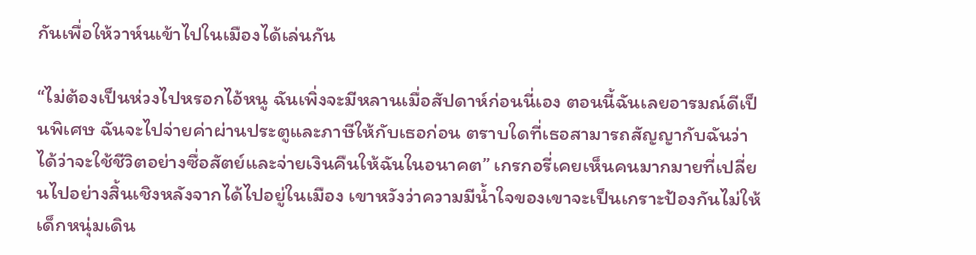กันเพื่อให้วาห์นเข้าไปในเมืองได้เล่นกัน

“ไม่ต้องเป็นห่วงไปหรอกไอ้หนู ฉันเพิ่งจะมีหลานเมื่อสัปดาห์ก่อนนี่เอง ตอนนี้ฉันเลยอารมณ์ดีเป็นพิเศษ ฉันจะไปจ่ายค่าผ่านประตูและภาษีให้กับเธอก่อน ตราบใดที่เธอสามารถสัญญากับฉันว่าได้ว่าจะใช้ชีวิตอย่างซื่อสัตย์และจ่ายเงินคืนให้ฉันในอนาคต” เกรกอรี่เคยเห็นคนมากมายที่เปลี่ยนไปอย่างสิ้นเชิงหลังจากได้ไปอยู่ในเมือง เขาหวังว่าความมีน้ำใจของเขาจะเป็นเกราะป้องกันไม่ให้เด็กหนุ่มเดิน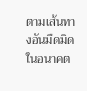ตามเส้นทางอันมืดมิดในอนาคต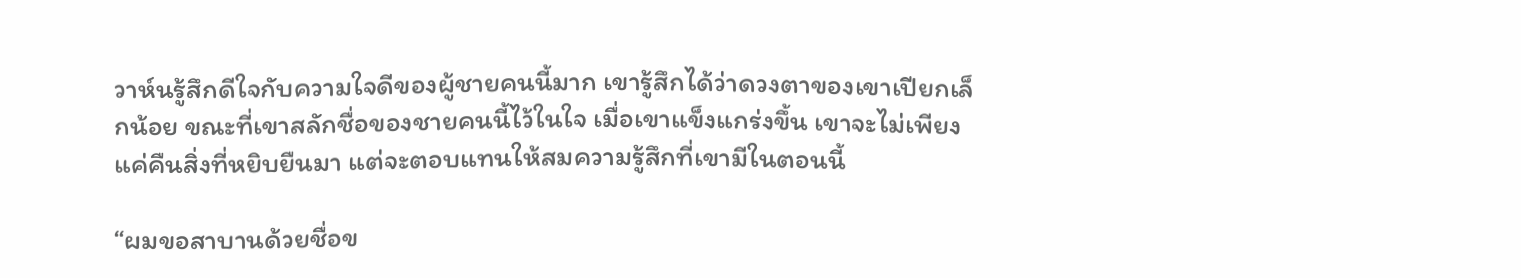วาห์นรู้สึกดีใจกับความใจดีของผู้ชายคนนี้มาก เขารู้สึกได้ว่าดวงตาของเขาเปียกเล็กน้อย ขณะที่เขาสลักชื่อของชายคนนี้ไว้ในใจ เมื่อเขาแข็งแกร่งขึ้น เขาจะไม่เพียงแค่คืนสิ่งที่หยิบยืนมา แต่จะตอบแทนให้สมความรู้สึกที่เขามีในตอนนี้

“ผมขอสาบานด้วยชื่อข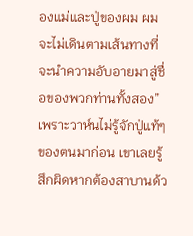องแม่และปู่ของผม ผมจะไม่เดินตามเส้นทางที่จะนำความอับอายมาสู่ชื่อของพวกท่านทั้งสอง” เพราะวาห์นไม่รู้จักปู่แท้ๆ ของตนมาก่อน เขาเลยรู้สึกผิดหากต้องสาบานด้ว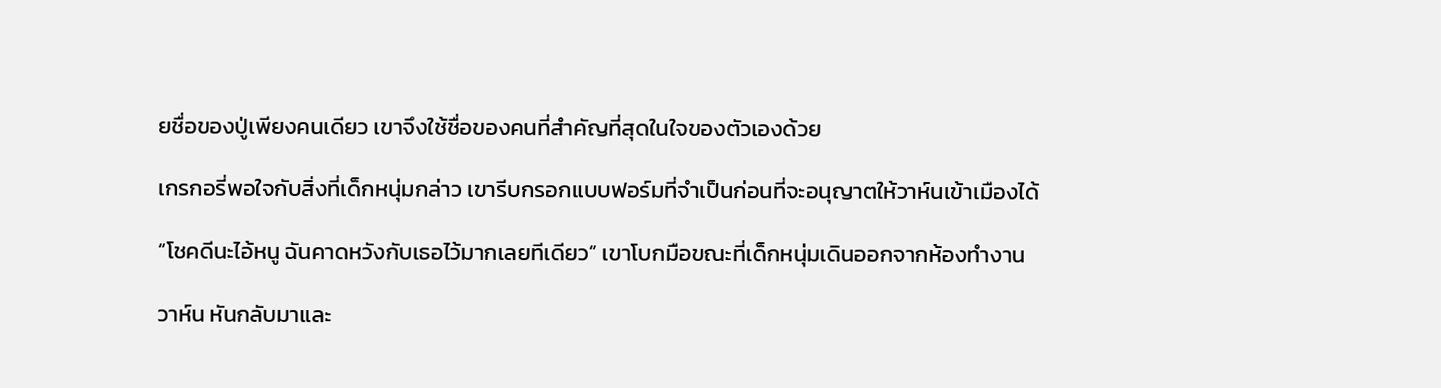ยชื่อของปู่เพียงคนเดียว เขาจึงใช้ชื่อของคนที่สำคัญที่สุดในใจของตัวเองด้วย

เกรกอรี่พอใจกับสิ่งที่เด็กหนุ่มกล่าว เขารีบกรอกแบบฟอร์มที่จำเป็นก่อนที่จะอนุญาตให้วาห์นเข้าเมืองได้

“โชคดีนะไอ้หนู ฉันคาดหวังกับเธอไว้มากเลยทีเดียว” เขาโบกมือขณะที่เด็กหนุ่มเดินออกจากห้องทำงาน

วาห์น หันกลับมาและ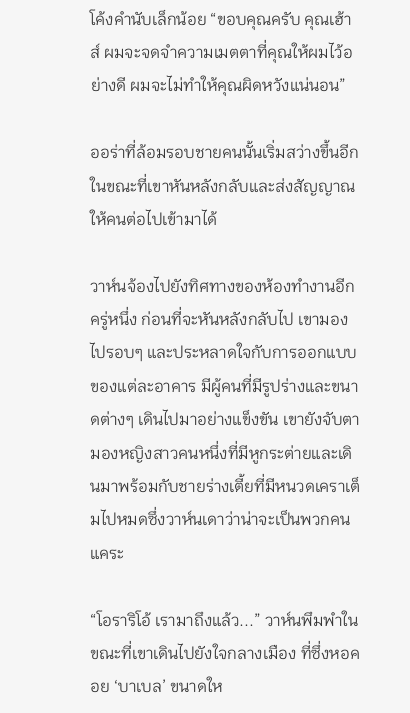โค้งคำนับเล็กน้อย “ขอบคุณครับ คุณเฮ้าส์ ผมจะจดจำความเมตตาที่คุณให้ผมไว้อย่างดี ผมจะไม่ทำให้คุณผิดหวังแน่นอน”

ออร่าที่ล้อมรอบชายคนนั้นเริ่มสว่างขึ้นอีกในขณะที่เขาหันหลังกลับและส่งสัญญาณให้คนต่อไปเข้ามาได้

วาห์นจ้องไปยังทิศทางของห้องทำงานอีกครู่หนึ่ง ก่อนที่จะหันหลังกลับไป เขามองไปรอบๆ และประหลาดใจกับการออกแบบของแต่ละอาคาร มีผู้คนที่มีรูปร่างและขนาดต่างๆ เดินไปมาอย่างแข็งขัน เขายังจับตามองหญิงสาวคนหนึ่งที่มีหูกระต่ายและเดินมาพร้อมกับชายร่างเตี้ยที่มีหนวดเคราเต็มไปหมดซึ่งวาห์นเดาว่าน่าจะเป็นพวกคนแคระ

“โอราริโอ้ เรามาถึงแล้ว...” วาห์นพึมพำในขณะที่เขาเดินไปยังใจกลางเมือง ที่ซึ่งหอคอย ‘บาเบล’ ขนาดให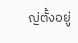ญ่ตั้งอยู่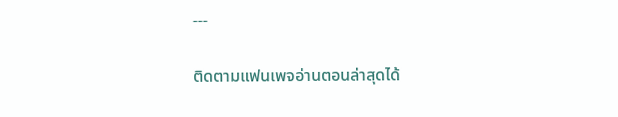---

ติดตามแฟนเพจอ่านตอนล่าสุดได้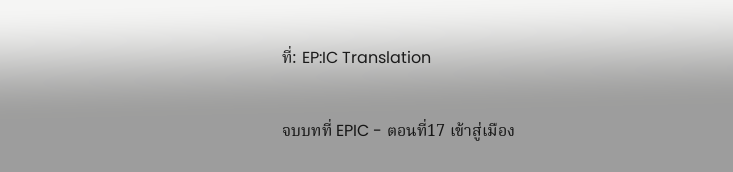ที่: EP:IC Translation

จบบทที่ EPIC - ตอนที่17 เข้าสู่เมือง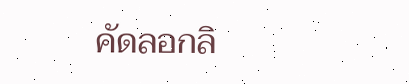คัดลอกลิ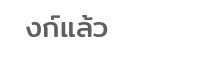งก์แล้ว